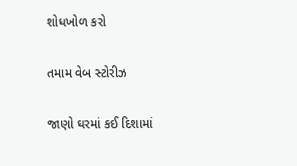શોધખોળ કરો

તમામ વેબ સ્ટોરીઝ

જાણો ઘરમાં કઈ દિશામાં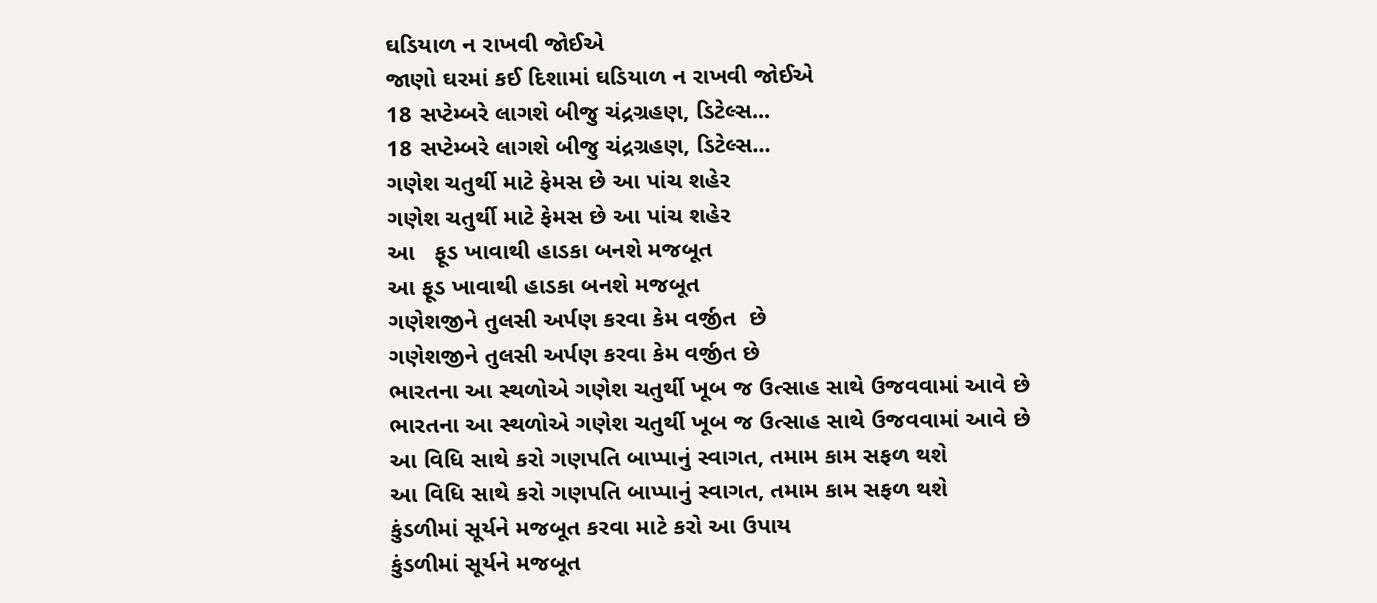ઘડિયાળ ન રાખવી જોઈએ
જાણો ઘરમાં કઈ દિશામાં ઘડિયાળ ન રાખવી જોઈએ
18 સપ્ટેમ્બરે લાગશે બીજુ ચંદ્રગ્રહણ, ડિટેલ્સ...
18 સપ્ટેમ્બરે લાગશે બીજુ ચંદ્રગ્રહણ, ડિટેલ્સ...
ગણેશ ચતુર્થી માટે ફેમસ છે આ પાંચ શહેર
ગણેશ ચતુર્થી માટે ફેમસ છે આ પાંચ શહેર
આ   ફૂડ ખાવાથી હાડકા બનશે મજબૂત
આ ફૂડ ખાવાથી હાડકા બનશે મજબૂત
ગણેશજીને તુલસી અર્પણ કરવા કેમ વર્જીત  છે
ગણેશજીને તુલસી અર્પણ કરવા કેમ વર્જીત છે
ભારતના આ સ્થળોએ ગણેશ ચતુર્થી ખૂબ જ ઉત્સાહ સાથે ઉજવવામાં આવે છે
ભારતના આ સ્થળોએ ગણેશ ચતુર્થી ખૂબ જ ઉત્સાહ સાથે ઉજવવામાં આવે છે
આ વિધિ સાથે કરો ગણપતિ બાપ્પાનું સ્વાગત, તમામ કામ સફળ થશે
આ વિધિ સાથે કરો ગણપતિ બાપ્પાનું સ્વાગત, તમામ કામ સફળ થશે
કુંડળીમાં સૂર્યને મજબૂત કરવા માટે કરો આ ઉપાય
કુંડળીમાં સૂર્યને મજબૂત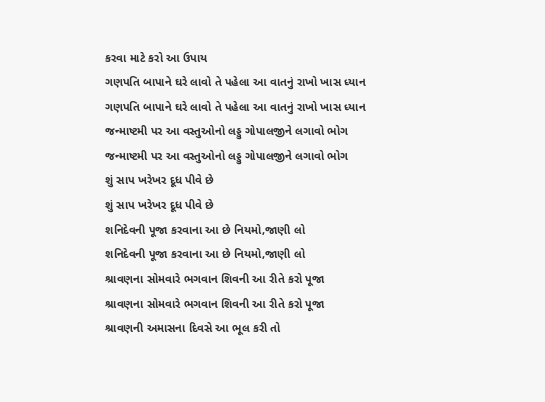કરવા માટે કરો આ ઉપાય
ગણપતિ બાપાને ઘરે લાવો તે પહેલા આ વાતનું રાખો ખાસ ધ્યાન
ગણપતિ બાપાને ઘરે લાવો તે પહેલા આ વાતનું રાખો ખાસ ધ્યાન
જન્માષ્ટમી પર આ વસ્તુઓનો લડ્ડુ ગોપાલજીને લગાવો ભોગ
જન્માષ્ટમી પર આ વસ્તુઓનો લડ્ડુ ગોપાલજીને લગાવો ભોગ
શું સાપ ખરેખર દૂધ પીવે છે
શું સાપ ખરેખર દૂધ પીવે છે
શનિદેવની પૂજા કરવાના આ છે નિયમો,જાણી લો
શનિદેવની પૂજા કરવાના આ છે નિયમો,જાણી લો
શ્રાવણના સોમવારે ભગવાન શિવની આ રીતે કરો પૂજા
શ્રાવણના સોમવારે ભગવાન શિવની આ રીતે કરો પૂજા
શ્રાવણની અમાસના દિવસે આ ભૂલ કરી તો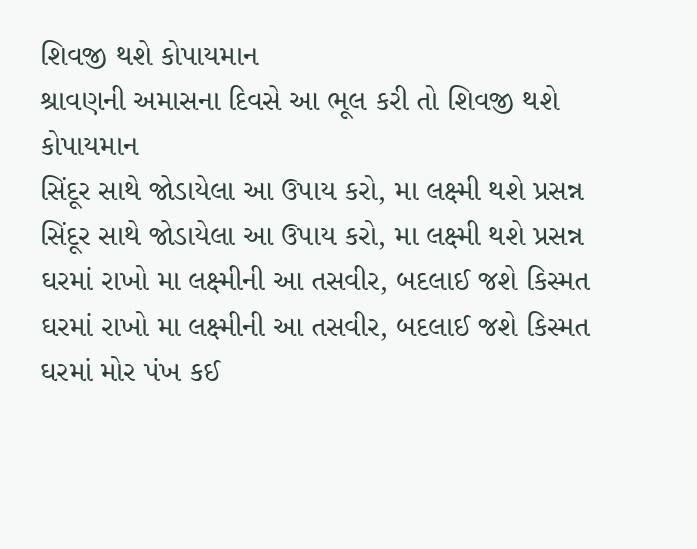શિવજી થશે કોપાયમાન
શ્રાવણની અમાસના દિવસે આ ભૂલ કરી તો શિવજી થશે કોપાયમાન
સિંદૂર સાથે જોડાયેલા આ ઉપાય કરો, મા લક્ષ્મી થશે પ્રસન્ન
સિંદૂર સાથે જોડાયેલા આ ઉપાય કરો, મા લક્ષ્મી થશે પ્રસન્ન
ઘરમાં રાખો મા લક્ષ્મીની આ તસવીર, બદલાઈ જશે કિસ્મત
ઘરમાં રાખો મા લક્ષ્મીની આ તસવીર, બદલાઈ જશે કિસ્મત
ઘરમાં મોર પંખ કઈ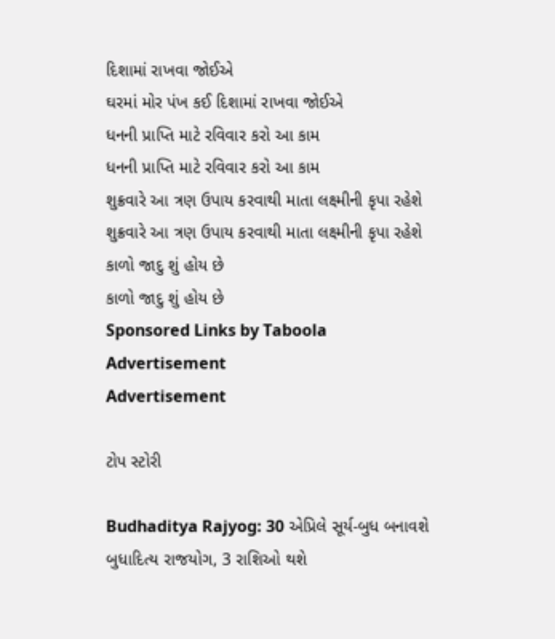દિશામાં રાખવા જોઈએ
ઘરમાં મોર પંખ કઈ દિશામાં રાખવા જોઈએ
ધનની પ્રાપ્તિ માટે રવિવાર કરો આ કામ
ધનની પ્રાપ્તિ માટે રવિવાર કરો આ કામ
શુક્રવારે આ ત્રણ ઉપાય કરવાથી માતા લક્ષ્મીની કૃપા રહેશે
શુક્રવારે આ ત્રણ ઉપાય કરવાથી માતા લક્ષ્મીની કૃપા રહેશે
કાળો જાદુ શું હોય છે
કાળો જાદુ શું હોય છે
Sponsored Links by Taboola
Advertisement
Advertisement

ટોપ સ્ટોરી

Budhaditya Rajyog: 30 એપ્રિલે સૂર્ય-બુધ બનાવશે બુધાદિત્ય રાજયોગ, 3 રાશિઓ થશે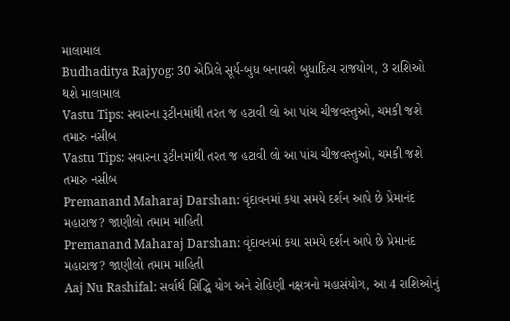માલામાલ
Budhaditya Rajyog: 30 એપ્રિલે સૂર્ય-બુધ બનાવશે બુધાદિત્ય રાજયોગ, 3 રાશિઓ થશે માલામાલ
Vastu Tips: સવારના રૂટીનમાંથી તરત જ હટાવી લો આ પાંચ ચીજવસ્તુઓ, ચમકી જશે તમારુ નસીબ
Vastu Tips: સવારના રૂટીનમાંથી તરત જ હટાવી લો આ પાંચ ચીજવસ્તુઓ, ચમકી જશે તમારુ નસીબ
Premanand Maharaj Darshan: વૃંદાવનમાં કયા સમયે દર્શન આપે છે પ્રેમાનંદ મહારાજ? જાણીલો તમામ માહિતી
Premanand Maharaj Darshan: વૃંદાવનમાં કયા સમયે દર્શન આપે છે પ્રેમાનંદ મહારાજ? જાણીલો તમામ માહિતી
Aaj Nu Rashifal: સર્વાર્થ સિદ્ધિ યોગ અને રોહિણી નક્ષત્રનો મહાસંયોગ, આ 4 રાશિઓનું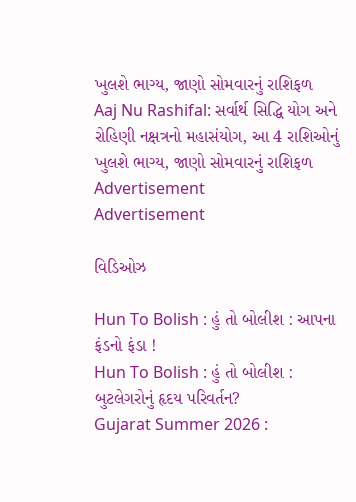ખુલશે ભાગ્ય, જાણો સોમવારનું રાશિફળ
Aaj Nu Rashifal: સર્વાર્થ સિદ્ધિ યોગ અને રોહિણી નક્ષત્રનો મહાસંયોગ, આ 4 રાશિઓનું ખુલશે ભાગ્ય, જાણો સોમવારનું રાશિફળ
Advertisement
Advertisement

વિડિઓઝ

Hun To Bolish : હું તો બોલીશ : આપના ફંડનો ફંડા !
Hun To Bolish : હું તો બોલીશ : બુટલેગરોનું હૃદય પરિવર્તન?
Gujarat Summer 2026 :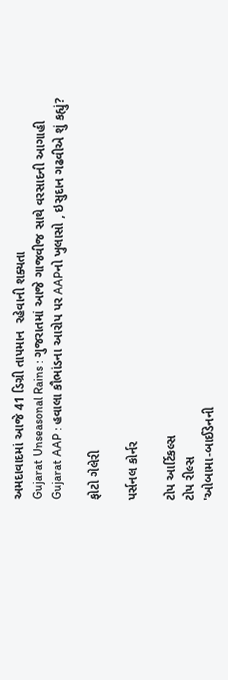અમદાવાદમાં આજે 41 ડિગ્રી તાપમાન  રહેવાની શક્યતા
Gujarat Unseasonal Rains : ગુજરાતમાં આજે ગાજવીજ સાથે વરસાદની આગાહી
Gujarat AAP : હવાલા કૌભાંડના આરોપ પર AAPનો ખુલાસો , ઇસુદાન ગઢવીએ શું કહ્યું?

ફોટો ગેલેરી

પર્સનલ કોર્નર

ટોપ આર્ટિકલ્સ
ટોપ રીલ્સ
'ઓબામા-બાઈડેનની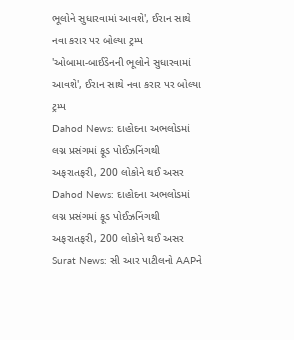ભૂલોને સુધારવામાં આવશે', ઈરાન સાથે નવા કરાર પર બોલ્યા ટ્રમ્પ
'ઓબામા-બાઈડેનની ભૂલોને સુધારવામાં આવશે', ઈરાન સાથે નવા કરાર પર બોલ્યા ટ્રમ્પ
Dahod News: દાહોદના અભલોડમાં લગ્ન પ્રસંગમાં ફૂડ પોઈઝનિંગથી અફરાતફરી, 200 લોકોને થઈ અસર
Dahod News: દાહોદના અભલોડમાં લગ્ન પ્રસંગમાં ફૂડ પોઈઝનિંગથી અફરાતફરી, 200 લોકોને થઈ અસર
Surat News: સી આર પાટીલનો AAPને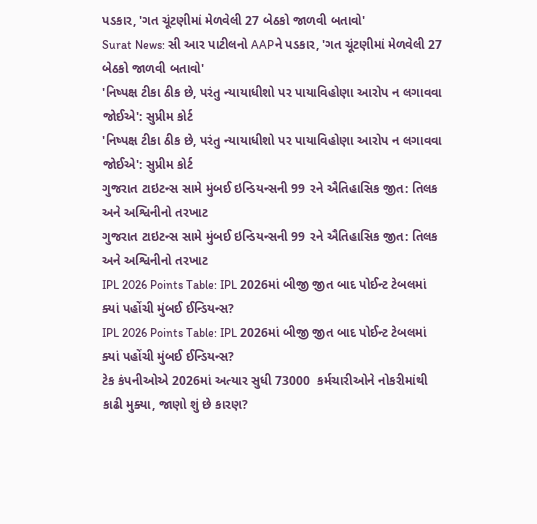પડકાર, 'ગત ચૂંટણીમાં મેળવેલી 27 બેઠકો જાળવી બતાવો'
Surat News: સી આર પાટીલનો AAPને પડકાર, 'ગત ચૂંટણીમાં મેળવેલી 27 બેઠકો જાળવી બતાવો'
'નિષ્પક્ષ ટીકા ઠીક છે, પરંતુ ન્યાયાધીશો પર પાયાવિહોણા આરોપ ન લગાવવા જોઈએ': સુપ્રીમ કોર્ટ
'નિષ્પક્ષ ટીકા ઠીક છે, પરંતુ ન્યાયાધીશો પર પાયાવિહોણા આરોપ ન લગાવવા જોઈએ': સુપ્રીમ કોર્ટ
ગુજરાત ટાઇટન્સ સામે મુંબઈ ઇન્ડિયન્સની 99 રને ઐતિહાસિક જીત: તિલક અને અશ્વિનીનો તરખાટ
ગુજરાત ટાઇટન્સ સામે મુંબઈ ઇન્ડિયન્સની 99 રને ઐતિહાસિક જીત: તિલક અને અશ્વિનીનો તરખાટ
IPL 2026 Points Table: IPL 2026માં બીજી જીત બાદ પોઈન્ટ ટેબલમાં ક્યાં પહોંચી મુંબઈ ઈન્ડિયન્સ?
IPL 2026 Points Table: IPL 2026માં બીજી જીત બાદ પોઈન્ટ ટેબલમાં ક્યાં પહોંચી મુંબઈ ઈન્ડિયન્સ?
ટેક કંપનીઓએ 2026માં અત્યાર સુધી 73000  કર્મચારીઓને નોકરીમાંથી કાઢી મુક્યા, જાણો શું છે કારણ?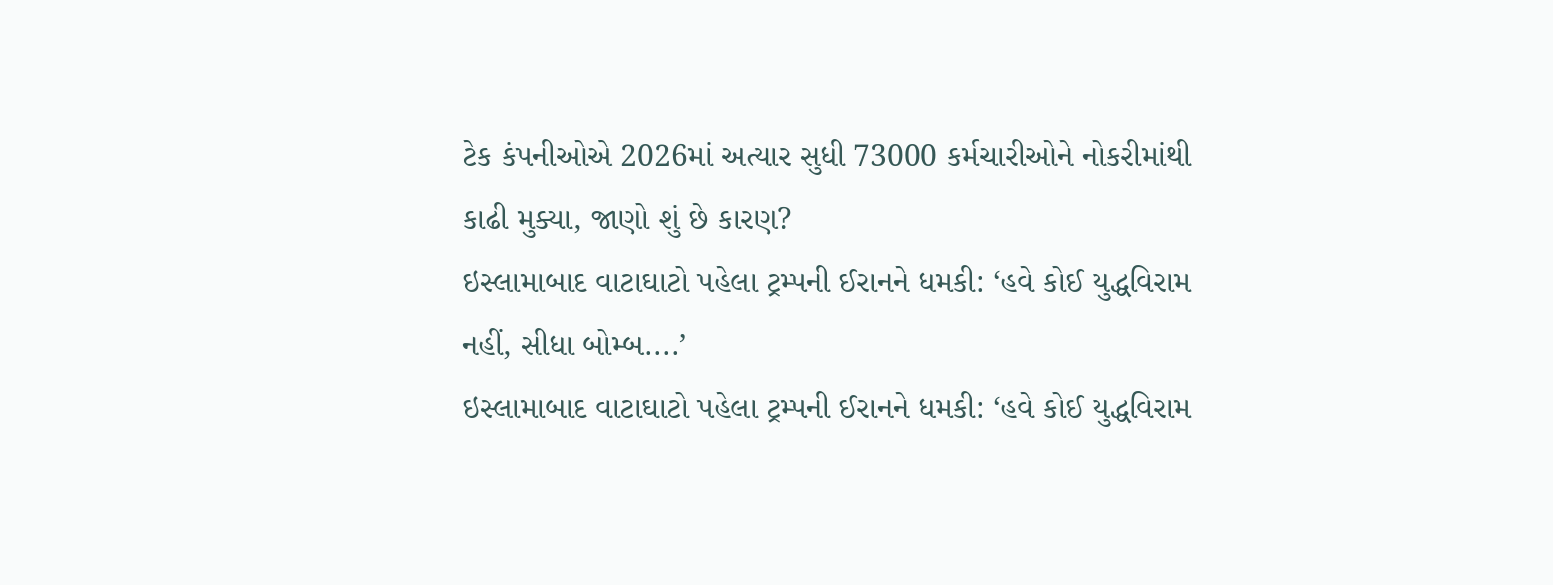ટેક કંપનીઓએ 2026માં અત્યાર સુધી 73000 કર્મચારીઓને નોકરીમાંથી કાઢી મુક્યા, જાણો શું છે કારણ?
ઇસ્લામાબાદ વાટાઘાટો પહેલા ટ્રમ્પની ઈરાનને ધમકી: ‘હવે કોઈ યુદ્ધવિરામ નહીં, સીધા બોમ્બ....’
ઇસ્લામાબાદ વાટાઘાટો પહેલા ટ્રમ્પની ઈરાનને ધમકી: ‘હવે કોઈ યુદ્ધવિરામ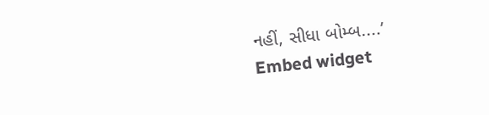નહીં, સીધા બોમ્બ....’
Embed widget